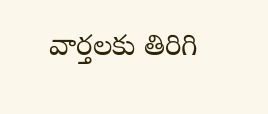వార్తలకు తిరిగి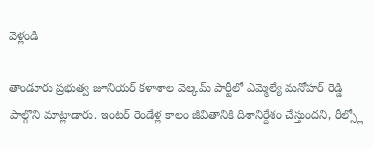వెళ్లండి

తాండూరు ప్రభుత్వ జూనియర్ కళాశాల వెల్కమ్ పార్టీలో ఎమ్మెల్యే మనోహర్ రెడ్డి పాల్గొని మాట్లాడారు. ఇంటర్ రెండేళ్ల కాలం జీవితానికి దిశానిర్దేశం చేస్తుందని, రీల్స్లో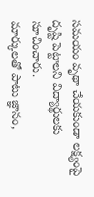సమయం వృథా చేయకుండా లక్ష్యంపై దృష్టి పెట్టాలని విద్యార్థులకు సూచించారు.
మార్కులతో పాటు జ్ఞానం,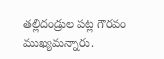తల్లిదండ్రుల పట్ల గౌరవం ముఖ్యమన్నారు.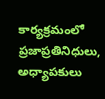కార్యక్రమంలో ప్రజాప్రతినిధులు, అధ్యాపకులు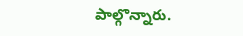పాల్గొన్నారు.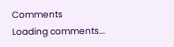Comments
Loading comments...